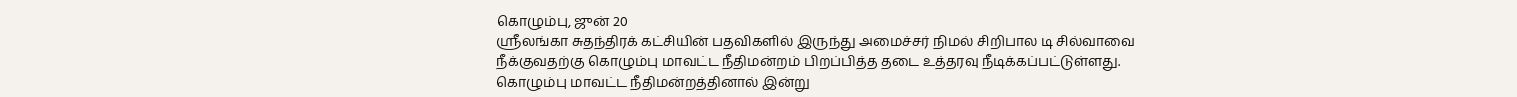கொழும்பு, ஜுன் 20
ஸ்ரீலங்கா சுதந்திரக் கட்சியின் பதவிகளில் இருந்து அமைச்சர் நிமல் சிறிபால டி சில்வாவை நீக்குவதற்கு கொழும்பு மாவட்ட நீதிமன்றம் பிறப்பித்த தடை உத்தரவு நீடிக்கப்பட்டுள்ளது.
கொழும்பு மாவட்ட நீதிமன்றத்தினால் இன்று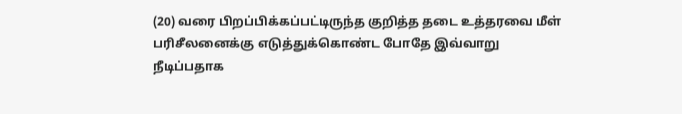(20) வரை பிறப்பிக்கப்பட்டிருந்த குறித்த தடை உத்தரவை மீள் பரிசீலனைக்கு எடுத்துக்கொண்ட போதே இவ்வாறு நீடிப்பதாக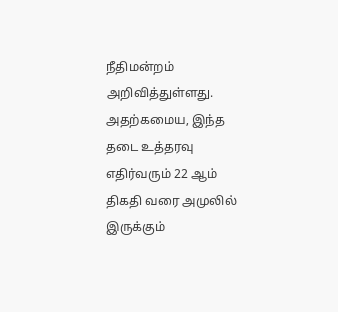நீதிமன்றம் அறிவித்துள்ளது.
அதற்கமைய, இந்த தடை உத்தரவு எதிர்வரும் 22 ஆம் திகதி வரை அமுலில் இருக்கும்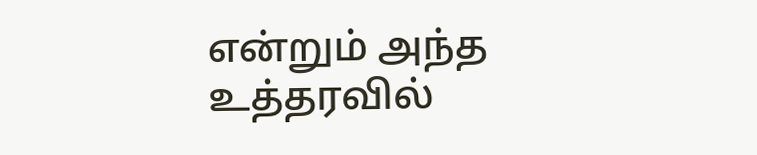என்றும் அந்த உத்தரவில்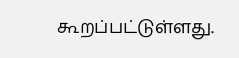கூறப்பட்டுள்ளது.